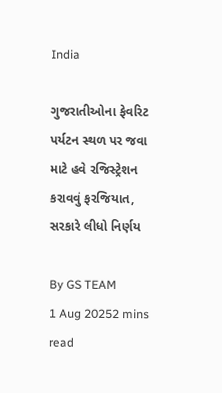India

ગુજરાતીઓના ફેવરિટ પર્યટન સ્થળ પર જવા માટે હવે રજિસ્ટ્રેશન કરાવવું ફરજિયાત, સરકારે લીધો નિર્ણય

By GS TEAM
1 Aug 20252 mins read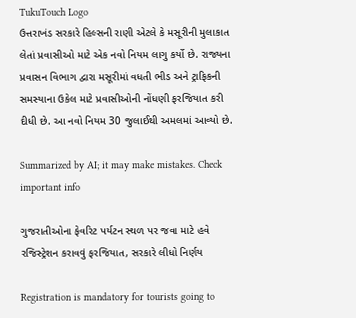TukuTouch Logo
ઉત્તરાખંડ સરકારે હિલ્સની રાણી એટલે કે મસૂરીની મુલાકાત લેતાં પ્રવાસીઓ માટે એક નવો નિયમ લાગુ કર્યો છે. રાજ્યના પ્રવાસન વિભાગ દ્વારા મસૂરીમાં વધતી ભીડ અને ટ્રાફિકની સમસ્યાના ઉકેલ માટે પ્રવાસીઓની નોંધણી ફરજિયાત કરી દીધી છે. આ નવો નિયમ 30 જુલાઈથી અમલમાં આવ્યો છે.

Summarized by AI; it may make mistakes. Check important info

ગુજરાતીઓના ફેવરિટ પર્યટન સ્થળ પર જવા માટે હવે રજિસ્ટ્રેશન કરાવવું ફરજિયાત, સરકારે લીધો નિર્ણય

Registration is mandatory for tourists going to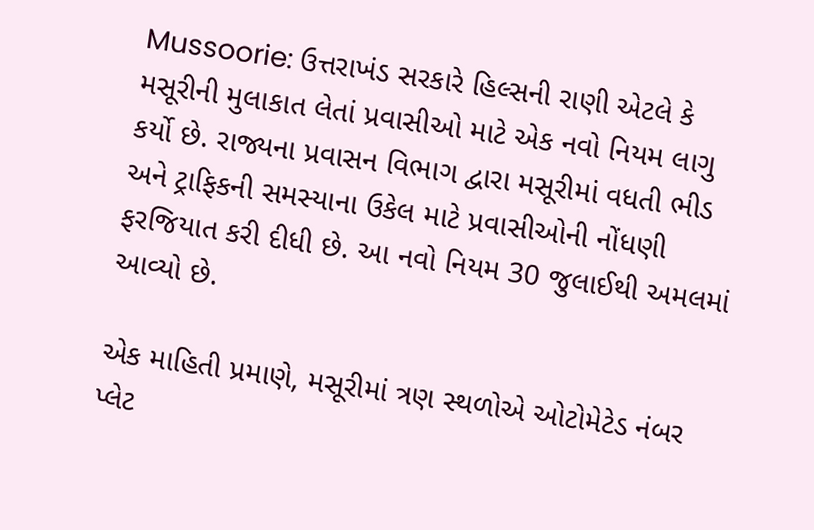Mussoorie: ઉત્તરાખંડ સરકારે હિલ્સની રાણી એટલે કે મસૂરીની મુલાકાત લેતાં પ્રવાસીઓ માટે એક નવો નિયમ લાગુ કર્યો છે. રાજ્યના પ્રવાસન વિભાગ દ્વારા મસૂરીમાં વધતી ભીડ અને ટ્રાફિકની સમસ્યાના ઉકેલ માટે પ્રવાસીઓની નોંધણી ફરજિયાત કરી દીધી છે. આ નવો નિયમ 30 જુલાઈથી અમલમાં આવ્યો છે.

એક માહિતી પ્રમાણે, મસૂરીમાં ત્રણ સ્થળોએ ઓટોમેટેડ નંબર પ્લેટ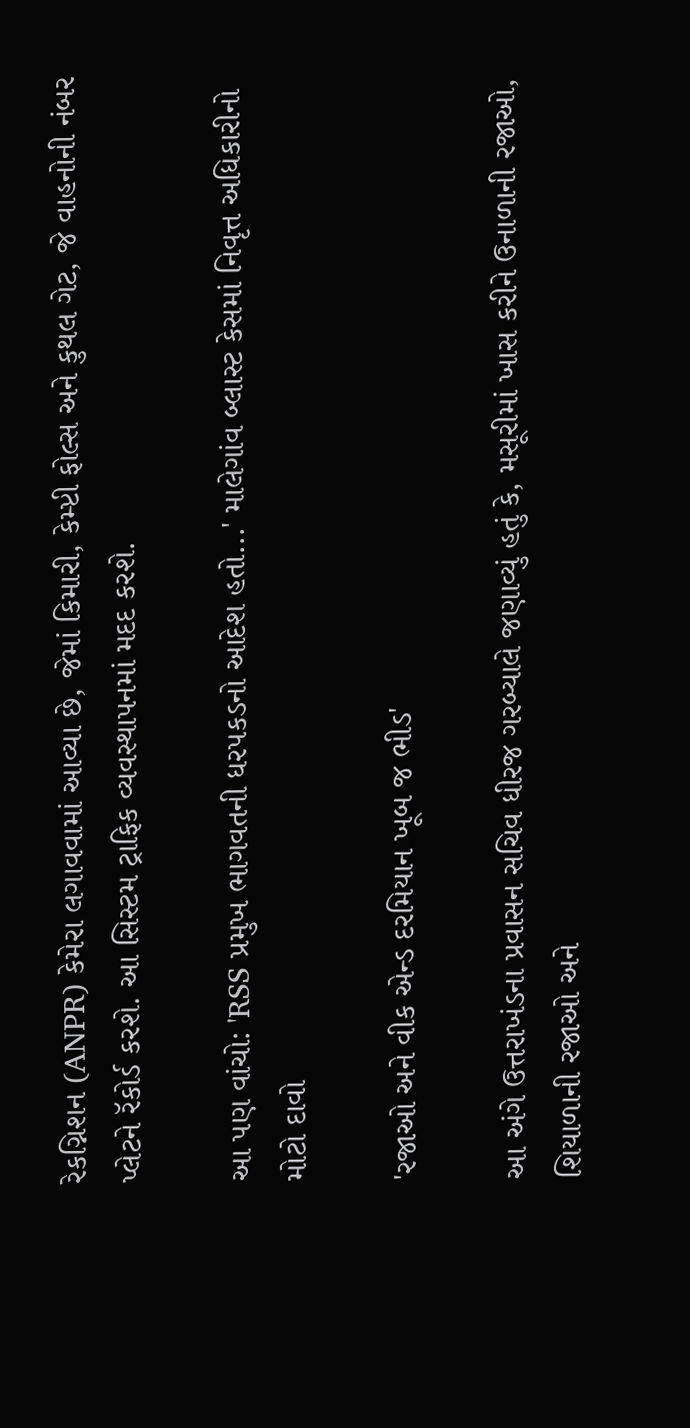રેકગ્નિશન (ANPR) કેમેરા લગાવવામાં આવ્યા છે, જેમાં કિમારી, કેમ્પ્ટી ફોલ્સ અને કુથલ ગેટ, જે વાહનોની નંબર પ્લેટને રૅકોર્ડ કરશે. આ સિસ્ટમ ટ્રાફિક વ્યવસ્થાપનમાં મદદ કરશે.

આ પણ વાંચો: 'RSS પ્રમુખ ભાગવતની ધરપકડનો આદેશ હતો...' માલેગાંવ બ્લાસ્ટ કેસમાં નિવૃત્ત અધિકારીનો મોટો દાવો

'રજાઓ અને વીક એન્ડ દરમિયાન ખૂબ જ ભીડ'

આ અંગે ઉત્તરાખંડના પ્રવાસન સચિવ ધીરજ ગરબ્યાલે જણાવ્યું હતું કે, મસૂરીમાં ખાસ કરીને ઉનાળાની રજાઓ, શિયાળાની રજાઓ અને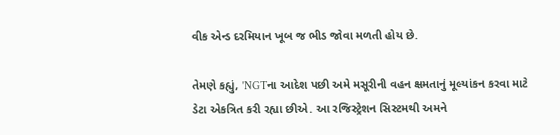વીક એન્ડ દરમિયાન ખૂબ જ ભીડ જોવા મળતી હોય છે.

તેમણે કહ્યું, 'NGTના આદેશ પછી અમે મસૂરીની વહન ક્ષમતાનું મૂલ્યાંકન કરવા માટે ડેટા એકત્રિત કરી રહ્યા છીએ. આ રજિસ્ટ્રેશન સિસ્ટમથી અમને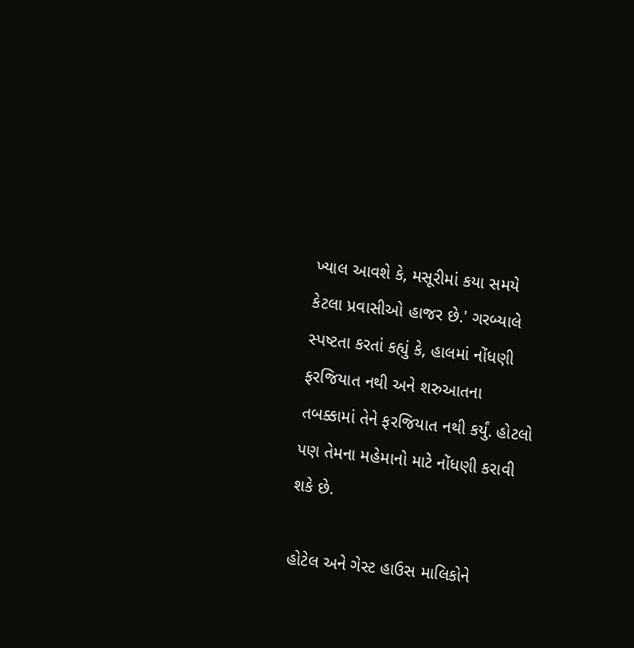ખ્યાલ આવશે કે, મસૂરીમાં કયા સમયે કેટલા પ્રવાસીઓ હાજર છે.' ગરબ્યાલે સ્પષ્ટતા કરતાં કહ્યું કે, હાલમાં નોંધણી ફરજિયાત નથી અને શરુઆતના તબક્કામાં તેને ફરજિયાત નથી કર્યું. હોટલો પણ તેમના મહેમાનો માટે નોંધણી કરાવી શકે છે.

હોટેલ અને ગેસ્ટ હાઉસ માલિકોને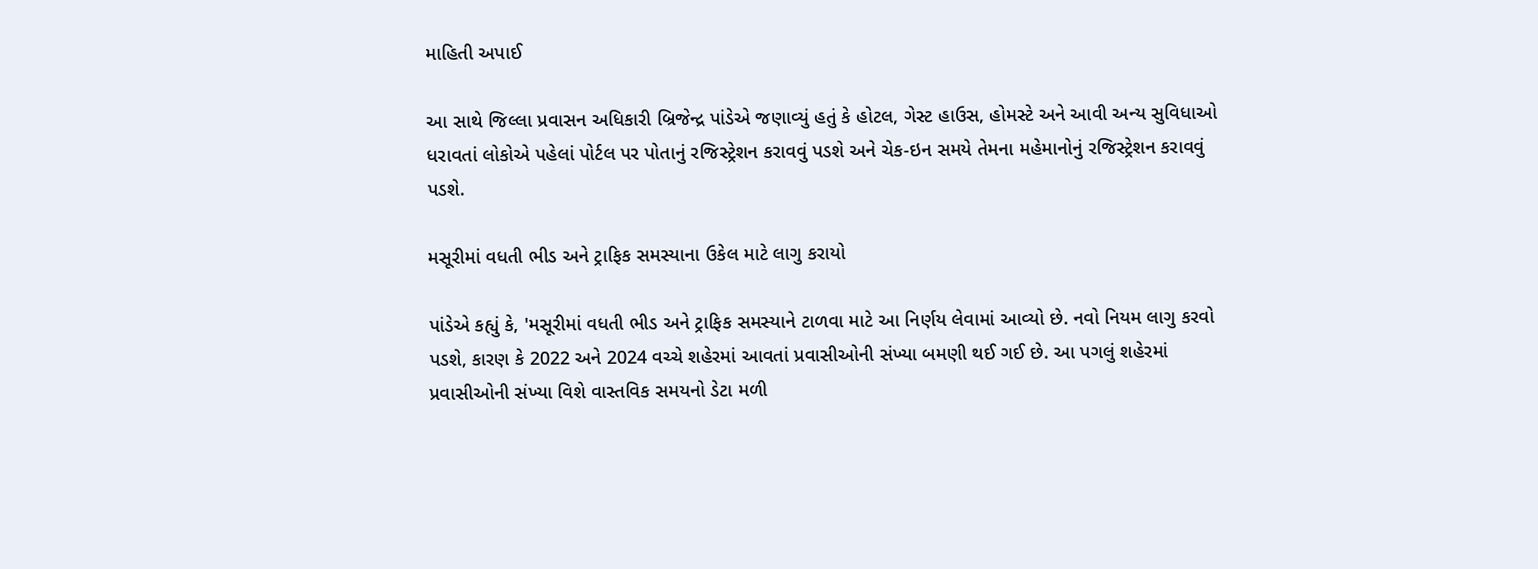માહિતી અપાઈ

આ સાથે જિલ્લા પ્રવાસન અધિકારી બ્રિજેન્દ્ર પાંડેએ જણાવ્યું હતું કે હોટલ, ગેસ્ટ હાઉસ, હોમસ્ટે અને આવી અન્ય સુવિધાઓ ધરાવતાં લોકોએ પહેલાં પોર્ટલ પર પોતાનું રજિસ્ટ્રેશન કરાવવું પડશે અને ચેક-ઇન સમયે તેમના મહેમાનોનું રજિસ્ટ્રેશન કરાવવું પડશે.

મસૂરીમાં વધતી ભીડ અને ટ્રાફિક સમસ્યાના ઉકેલ માટે લાગુ કરાયો

પાંડેએ કહ્યું કે, 'મસૂરીમાં વધતી ભીડ અને ટ્રાફિક સમસ્યાને ટાળવા માટે આ નિર્ણય લેવામાં આવ્યો છે. નવો નિયમ લાગુ કરવો પડશે, કારણ કે 2022 અને 2024 વચ્ચે શહેરમાં આવતાં પ્રવાસીઓની સંખ્યા બમણી થઈ ગઈ છે. આ પગલું શહેરમાં પ્રવાસીઓની સંખ્યા વિશે વાસ્તવિક સમયનો ડેટા મળી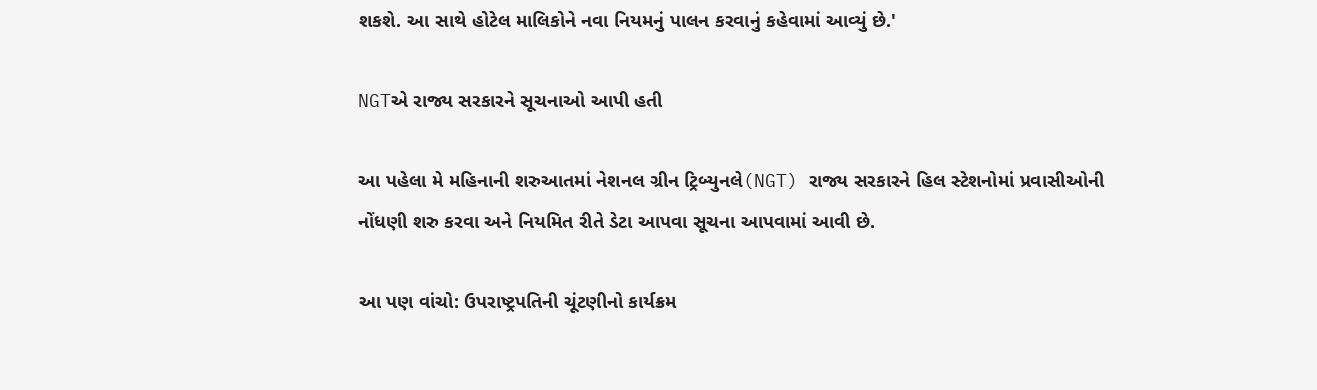શકશે. આ સાથે હોટેલ માલિકોને નવા નિયમનું પાલન કરવાનું કહેવામાં આવ્યું છે.'

NGTએ રાજ્ય સરકારને સૂચનાઓ આપી હતી

આ પહેલા મે મહિનાની શરુઆતમાં નેશનલ ગ્રીન ટ્રિબ્યુનલે(NGT) રાજ્ય સરકારને હિલ સ્ટેશનોમાં પ્રવાસીઓની નોંધણી શરુ કરવા અને નિયમિત રીતે ડેટા આપવા સૂચના આપવામાં આવી છે.

આ પણ વાંચો: ઉપરાષ્ટ્રપતિની ચૂંટણીનો કાર્યક્રમ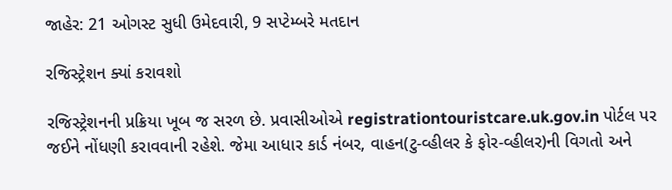જાહેર: 21 ઓગસ્ટ સુધી ઉમેદવારી, 9 સપ્ટેમ્બરે મતદાન

રજિસ્ટ્રેશન ક્યાં કરાવશો

રજિસ્ટ્રેશનની પ્રક્રિયા ખૂબ જ સરળ છે. પ્રવાસીઓએ registrationtouristcare.uk.gov.in પોર્ટલ પર જઈને નોંધણી કરાવવાની રહેશે. જેમા આધાર કાર્ડ નંબર, વાહન(ટુ-વ્હીલર કે ફોર-વ્હીલર)ની વિગતો અને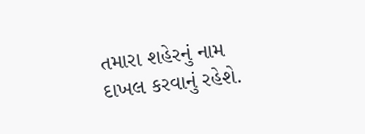તમારા શહેરનું નામ દાખલ કરવાનું રહેશે.